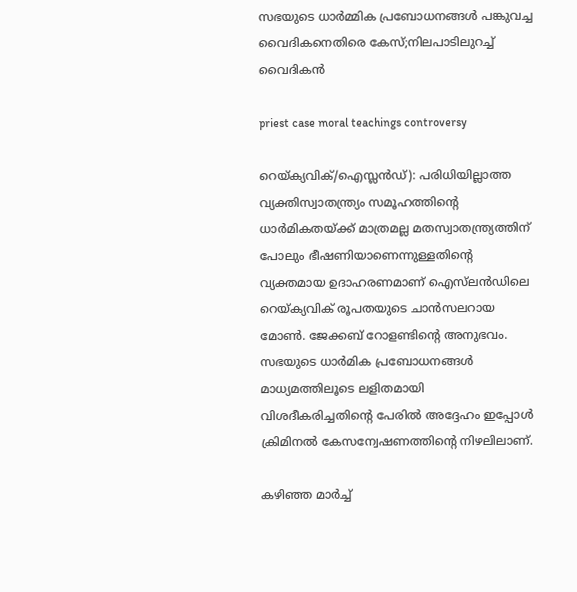സഭയുടെ ധാര്‍മ്മിക പ്രബോധനങ്ങള്‍ പങ്കുവച്ച വൈദികനെതിരെ കേസ്;നിലപാടിലുറച്ച് വൈദികന്‍

priest case moral teachings controversy

റെയ്ക്യവിക്/ഐസ്ലന്‍ഡ്): പരിധിയില്ലാത്ത വ്യക്തിസ്വാതന്ത്ര്യം സമൂഹത്തിന്റെ ധാര്‍മികതയ്ക്ക് മാത്രമല്ല മതസ്വാതന്ത്ര്യത്തിന് പോലും ഭീഷണിയാണെന്നുള്ളതിന്റെ വ്യക്തമായ ഉദാഹരണമാണ് ഐസ്‌ലന്‍ഡിലെ റെയ്ക്യവിക് രൂപതയുടെ ചാന്‍സലറായ മോണ്‍. ജേക്കബ് റോളണ്ടിന്റെ അനുഭവം. സഭയുടെ ധാര്‍മിക പ്രബോധനങ്ങള്‍ മാധ്യമത്തിലൂടെ ലളിതമായി വിശദീകരിച്ചതിന്റെ പേരില്‍ അദ്ദേഹം ഇപ്പോള്‍ ക്രിമിനല്‍ കേസന്വേഷണത്തിന്റെ നിഴലിലാണ്.

കഴിഞ്ഞ മാര്‍ച്ച്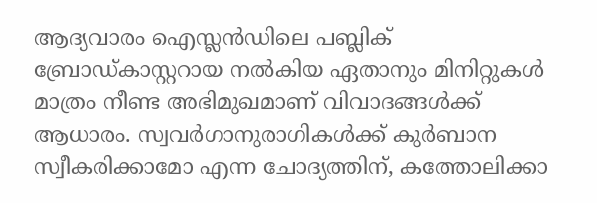ആദ്യവാരം ഐസ്ലന്‍ഡിലെ പബ്ലിക് ബ്രോഡ്കാസ്റ്ററായ നല്‍കിയ ഏതാനും മിനിറ്റുകള്‍ മാത്രം നീണ്ട അഭിമുഖമാണ് വിവാദങ്ങള്‍ക്ക് ആധാരം. സ്വവര്‍ഗാനുരാഗികള്‍ക്ക് കുര്‍ബാന സ്വീകരിക്കാമോ എന്ന ചോദ്യത്തിന്, കത്തോലിക്കാ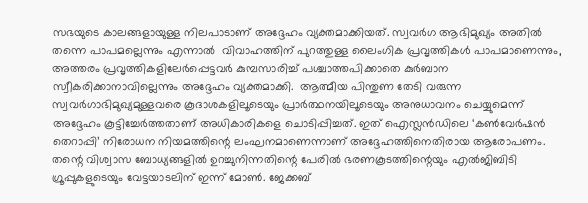സഭയുടെ കാലങ്ങളായുള്ള നിലപാടാണ് അദ്ദേഹം വ്യക്തമാക്കിയത്. സ്വവര്‍ഗ ആഭിമുഖ്യം അതില്‍ തന്നെ പാപമല്ലെന്നും എന്നാല്‍  വിവാഹത്തിന് പുറത്തുള്ള ലൈംഗിക പ്രവൃത്തികള്‍ പാപമാണെന്നും, അത്തരം പ്രവൃത്തികളിലേര്‍പ്പെട്ടവര്‍ കുമ്പസാരിച്ച് പശ്ചാത്തപിക്കാതെ കുര്‍ബാന സ്വീകരിക്കാനാവില്ലെന്നും അദ്ദേഹം വ്യക്തമാക്കി.  ആത്മീയ പിന്തുണ തേടി വരുന്ന സ്വവര്‍ഗാഭിമുഖ്യമുള്ളവരെ കൂദാശകളിലൂടെയും പ്രാര്‍ത്ഥനയിലൂടെയും അനുധാവനം ചെയ്യുമെന്ന് അദ്ദേഹം കൂട്ടിച്ചേര്‍ത്തതാണ് അധികാരികളെ ചൊടിപ്പിച്ചത്. ഇത് ഐസ്ലന്‍ഡിലെ ‘കണ്‍വേര്‍ഷന്‍ തെറാപ്പി’ നിരോധന നിയമത്തിന്റെ ലംഘനമാണെന്നാണ് അദ്ദേഹത്തിനെതിരായ ആരോപണം. തന്റെ വിശ്വാസ ബോധ്യങ്ങളില്‍ ഉറച്ചുനിന്നതിന്റെ പേരില്‍ ഭരണകൂടത്തിന്റെയും എല്‍ജിബിടി ഗ്രൂപ്പുകളുടെയും വേട്ടയാടലിന് ഇന്ന് മോണ്‍. ജേക്കബ്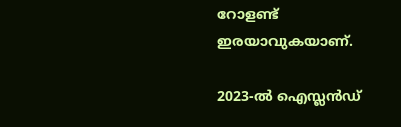റോളണ്ട് ഇരയാവുകയാണ്.

2023-ല്‍ ഐസ്ലന്‍ഡ്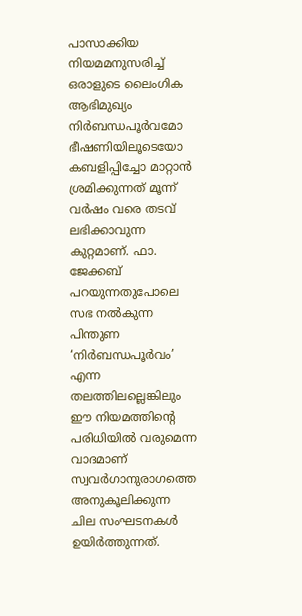പാസാക്കിയ നിയമമനുസരിച്ച് ഒരാളുടെ ലൈംഗിക ആഭിമുഖ്യം നിര്‍ബന്ധപൂര്‍വമോ ഭീഷണിയിലൂടെയോ കബളിപ്പിച്ചോ മാറ്റാന്‍ ശ്രമിക്കുന്നത് മൂന്ന് വര്‍ഷം വരെ തടവ് ലഭിക്കാവുന്ന കുറ്റമാണ്. ഫാ. ജേക്കബ് പറയുന്നതുപോലെ സഭ നല്‍കുന്ന പിന്തുണ ‘നിര്‍ബന്ധപൂര്‍വം’ എന്ന തലത്തിലല്ലെങ്കിലും ഈ നിയമത്തിന്റെ പരിധിയില്‍ വരുമെന്ന വാദമാണ് സ്വവര്‍ഗാനുരാഗത്തെ അനുകൂലിക്കുന്ന ചില സംഘടനകള്‍ ഉയിര്‍ത്തുന്നത്.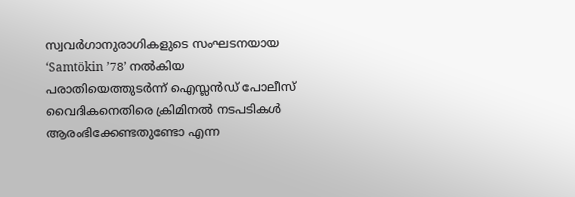സ്വവര്‍ഗാനുരാഗികളുടെ സംഘടനയായ ‘Samtökin ’78’ നല്‍കിയ പരാതിയെത്തുടര്‍ന്ന് ഐസ്ലന്‍ഡ് പോലീസ് വൈദികനെതിരെ ക്രിമിനല്‍ നടപടികള്‍ ആരംഭിക്കേണ്ടതുണ്ടോ എന്ന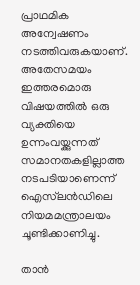പ്രാഥമിക അന്വേഷണം നടത്തിവരുകയാണ്.  അതേസമയം ഇത്തരമൊരു വിഷയത്തില്‍ ഒരു വ്യക്തിയെ ഉന്നംവയ്ക്കുന്നത് സമാനതകളില്ലാത്ത നടപടിയാണെന്ന് ഐസ്‌ലന്‍ഡിലെ നിയമമന്ത്രാലയം ചൂണ്ടിക്കാണിച്ചു.

താന്‍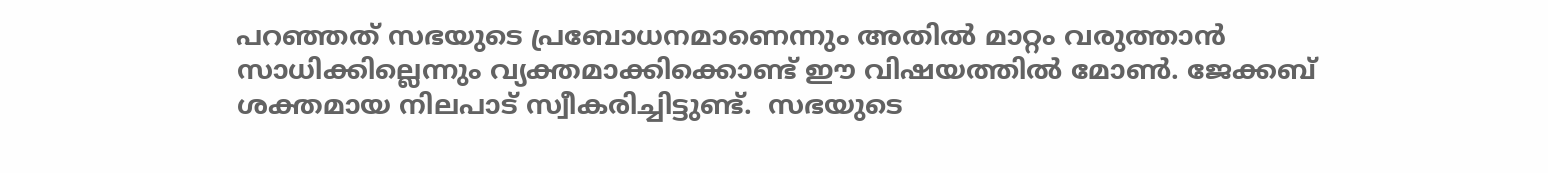പറഞ്ഞത് സഭയുടെ പ്രബോധനമാണെന്നും അതില്‍ മാറ്റം വരുത്താന്‍ സാധിക്കില്ലെന്നും വ്യക്തമാക്കിക്കൊണ്ട് ഈ വിഷയത്തില്‍ മോണ്‍. ജേക്കബ് ശക്തമായ നിലപാട് സ്വീകരിച്ചിട്ടുണ്ട്.  സഭയുടെ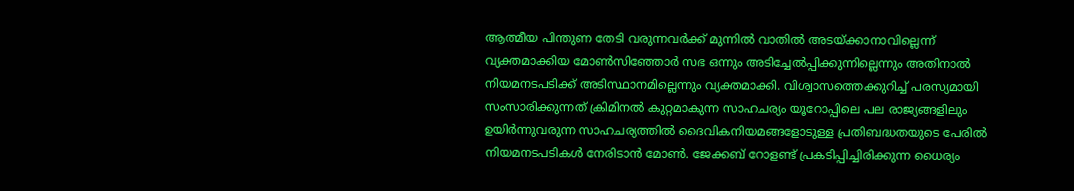ആത്മീയ പിന്തുണ തേടി വരുന്നവര്‍ക്ക് മുന്നില്‍ വാതില്‍ അടയ്ക്കാനാവില്ലെന്ന് വ്യക്തമാക്കിയ മോണ്‍സിഞ്ഞോര്‍ സഭ ഒന്നും അടിച്ചേല്‍പ്പിക്കുന്നില്ലെന്നും അതിനാല്‍ നിയമനടപടിക്ക് അടിസ്ഥാനമില്ലെന്നും വ്യക്തമാക്കി. വിശ്വാസത്തെക്കുറിച്ച് പരസ്യമായി സംസാരിക്കുന്നത് ക്രിമിനല്‍ കുറ്റമാകുന്ന സാഹചര്യം യൂറോപ്പിലെ പല രാജ്യങ്ങളിലും ഉയിര്‍ന്നുവരുന്ന സാഹചര്യത്തില്‍ ദൈവികനിയമങ്ങളോടുള്ള പ്രതിബദ്ധതയുടെ പേരില്‍ നിയമനടപടികള്‍ നേരിടാന്‍ മോണ്‍. ജേക്കബ് റോളണ്ട് പ്രകടിപ്പിച്ചിരിക്കുന്ന ധൈര്യം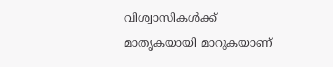വിശ്വാസികള്‍ക്ക്  മാതൃകയായി മാറുകയാണ്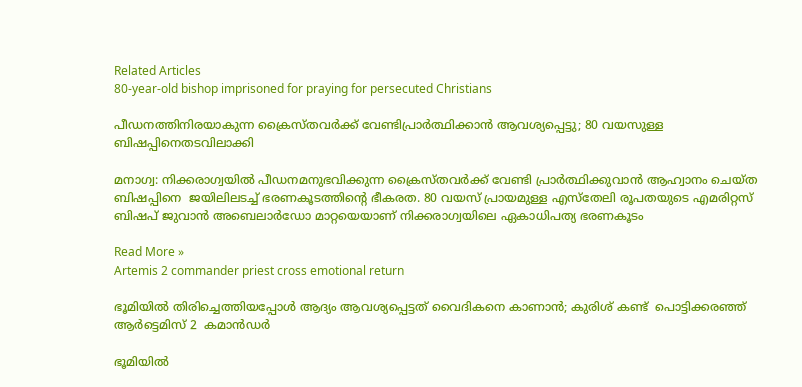Related Articles
80-year-old bishop imprisoned for praying for persecuted Christians

പീഡനത്തിനിരയാകുന്ന ക്രൈസ്തവര്‍ക്ക് വേണ്ടിപ്രാര്‍ത്ഥിക്കാന്‍ ആവശ്യപ്പെട്ടു; 80 വയസുള്ള ബിഷപ്പിനെതടവിലാക്കി

മനാഗ്വ: നിക്കരാഗ്വയില്‍ പീഡനമനുഭവിക്കുന്ന ക്രൈസ്തവര്‍ക്ക് വേണ്ടി പ്രാര്‍ത്ഥിക്കുവാന്‍ ആഹ്വാനം ചെയ്ത  ബിഷപ്പിനെ  ജയിലിലടച്ച് ഭരണകൂടത്തിന്റെ ഭീകരത. 80 വയസ് പ്രായമുള്ള എസ്‌തേലി രൂപതയുടെ എമരിറ്റസ് ബിഷപ് ജുവാന്‍ അബെലാര്‍ഡോ മാറ്റയെയാണ് നിക്കരാഗ്വയിലെ ഏകാധിപത്യ ഭരണകൂടം

Read More »
Artemis 2 commander priest cross emotional return

ഭൂമിയില്‍ തിരിച്ചെത്തിയപ്പോള്‍ ആദ്യം ആവശ്യപ്പെട്ടത് വൈദികനെ കാണാന്‍; കുരിശ് കണ്ട്  പൊട്ടിക്കരഞ്ഞ് ആര്‍ട്ടെമിസ് 2  കമാന്‍ഡര്‍

ഭൂമിയില്‍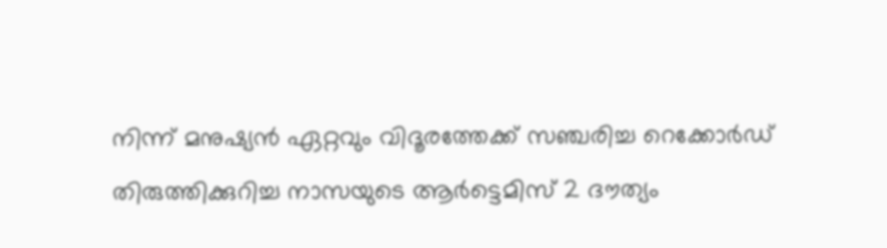നിന്ന് മനുഷ്യന്‍ ഏറ്റവും വിദൂരത്തേക്ക് സഞ്ചരിച്ച റെക്കോര്‍ഡ് തിരുത്തിക്കുറിച്ച നാസയുടെ ആര്‍ട്ടെമിസ് 2 ദൗത്യം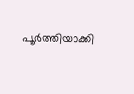പൂര്‍ത്തിയാക്കി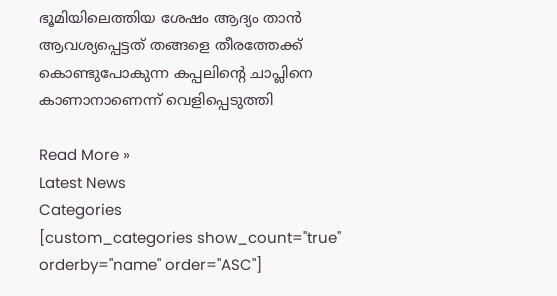ഭൂമിയിലെത്തിയ ശേഷം ആദ്യം താന്‍ ആവശ്യപ്പെട്ടത് തങ്ങളെ തീരത്തേക്ക് കൊണ്ടുപോകുന്ന കപ്പലിന്റെ ചാപ്ലിനെ കാണാനാണെന്ന് വെളിപ്പെടുത്തി

Read More »
Latest News
Categories
[custom_categories show_count="true" orderby="name" order="ASC"]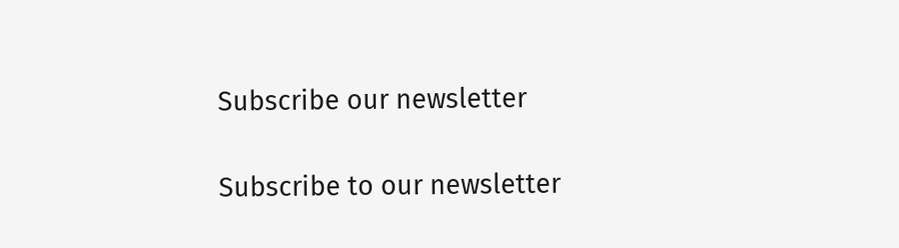Subscribe our newsletter

Subscribe to our newsletter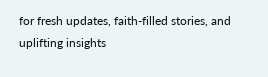for fresh updates, faith-filled stories, and uplifting insights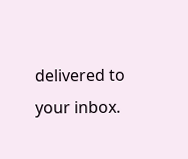delivered to your inbox.